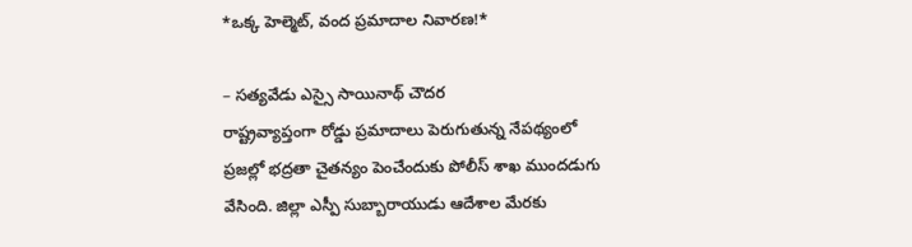*ఒక్క హెల్మెట్, వంద ప్రమాదాల నివారణ!*

– సత్యవేడు ఎస్సై సాయినాథ్ చౌదర
రాష్ట్రవ్యాప్తంగా రోడ్డు ప్రమాదాలు పెరుగుతున్న నేపథ్యంలో ప్రజల్లో భద్రతా చైతన్యం పెంచేందుకు పోలీస్ శాఖ ముందడుగు వేసింది. జిల్లా ఎస్పీ సుబ్బారాయుడు ఆదేశాల మేరకు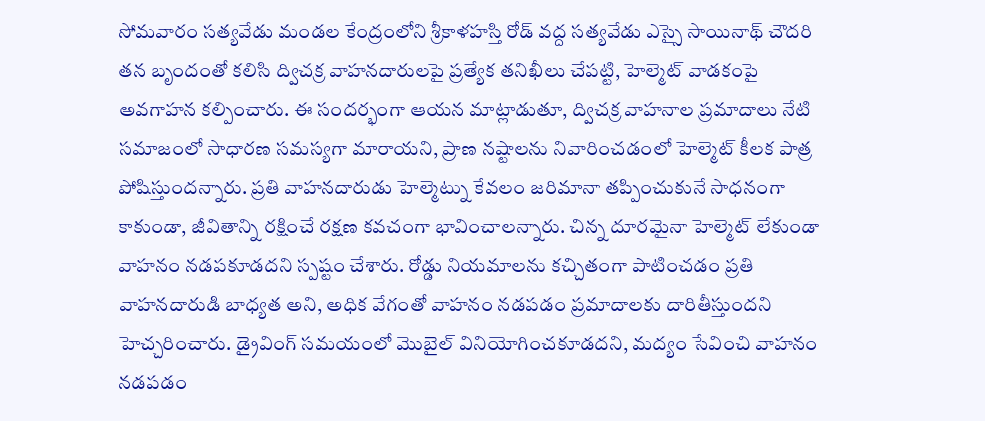సోమవారం సత్యవేడు మండల కేంద్రంలోని శ్రీకాళహస్తి రోడ్ వద్ద సత్యవేడు ఎస్సై సాయినాథ్ చౌదరి తన బృందంతో కలిసి ద్విచక్ర వాహనదారులపై ప్రత్యేక తనిఖీలు చేపట్టి, హెల్మెట్ వాడకంపై అవగాహన కల్పించారు. ఈ సందర్భంగా ఆయన మాట్లాడుతూ, ద్విచక్ర వాహనాల ప్రమాదాలు నేటి సమాజంలో సాధారణ సమస్యగా మారాయని, ప్రాణ నష్టాలను నివారించడంలో హెల్మెట్ కీలక పాత్ర పోషిస్తుందన్నారు. ప్రతి వాహనదారుడు హెల్మెట్ను కేవలం జరిమానా తప్పించుకునే సాధనంగా కాకుండా, జీవితాన్ని రక్షించే రక్షణ కవచంగా భావించాలన్నారు. చిన్న దూరమైనా హెల్మెట్ లేకుండా వాహనం నడపకూడదని స్పష్టం చేశారు. రోడ్డు నియమాలను కచ్చితంగా పాటించడం ప్రతి వాహనదారుడి బాధ్యత అని, అధిక వేగంతో వాహనం నడపడం ప్రమాదాలకు దారితీస్తుందని హెచ్చరించారు. డ్రైవింగ్ సమయంలో మొబైల్ వినియోగించకూడదని, మద్యం సేవించి వాహనం నడపడం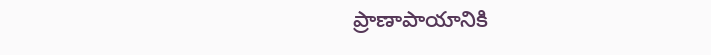ప్రాణాపాయానికి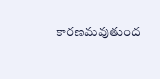కారణమవుతుంద